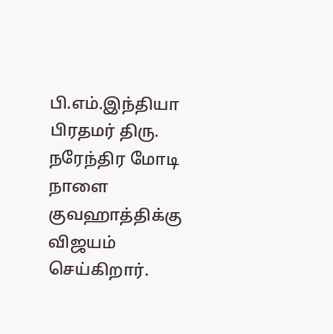பி.எம்.இந்தியா
பிரதமர் திரு. நரேந்திர மோடி நாளை குவஹாத்திக்கு விஜயம் செய்கிறார்.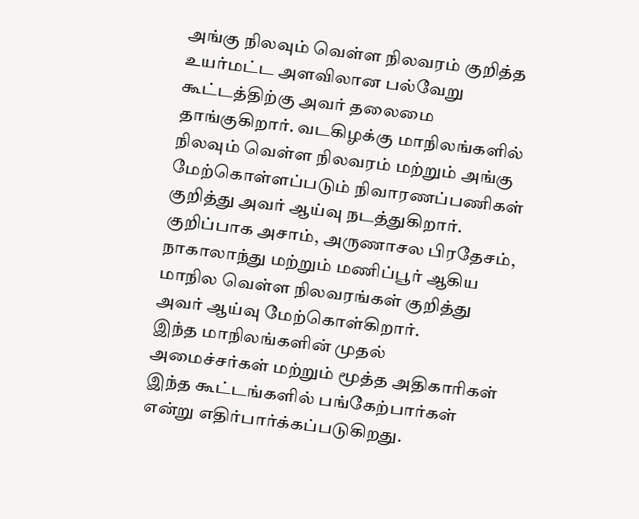அங்கு நிலவும் வெள்ள நிலவரம் குறித்த உயர்மட்ட அளவிலான பல்வேறு கூட்டத்திற்கு அவர் தலைமை தாங்குகிறார். வடகிழக்கு மாநிலங்களில் நிலவும் வெள்ள நிலவரம் மற்றும் அங்கு மேற்கொள்ளப்படும் நிவாரணப்பணிகள் குறித்து அவர் ஆய்வு நடத்துகிறார். குறிப்பாக அசாம், அருணாசல பிரதேசம், நாகாலாந்து மற்றும் மணிப்பூர் ஆகிய மாநில வெள்ள நிலவரங்கள் குறித்து அவர் ஆய்வு மேற்கொள்கிறார்.
இந்த மாநிலங்களின் முதல் அமைச்சர்கள் மற்றும் மூத்த அதிகாரிகள் இந்த கூட்டங்களில் பங்கேற்பார்கள் என்று எதிர்பார்க்கப்படுகிறது.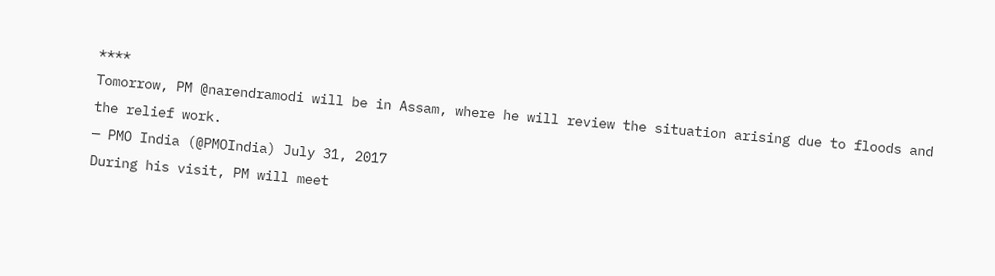****
Tomorrow, PM @narendramodi will be in Assam, where he will review the situation arising due to floods and the relief work.
— PMO India (@PMOIndia) July 31, 2017
During his visit, PM will meet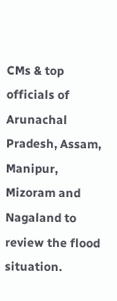CMs & top officials of Arunachal Pradesh, Assam, Manipur, Mizoram and Nagaland to review the flood situation.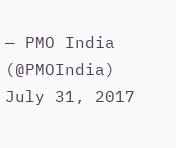— PMO India (@PMOIndia) July 31, 2017